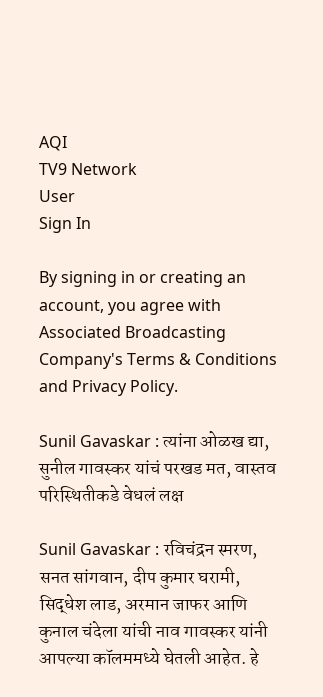AQI
TV9 Network
User
Sign In

By signing in or creating an account, you agree with Associated Broadcasting Company's Terms & Conditions and Privacy Policy.

Sunil Gavaskar : त्यांना ओळख द्या, सुनील गावस्कर यांचं परखड मत, वास्तव परिस्थितीकडे वेधलं लक्ष

Sunil Gavaskar : रविचंद्रन स्मरण, सनत सांगवान, दीप कुमार घरामी, सिद्धेश लाड, अरमान जाफर आणि कुनाल चंदेला यांची नाव गावस्कर यांनी आपल्या कॉलममध्ये घेतली आहेत. हे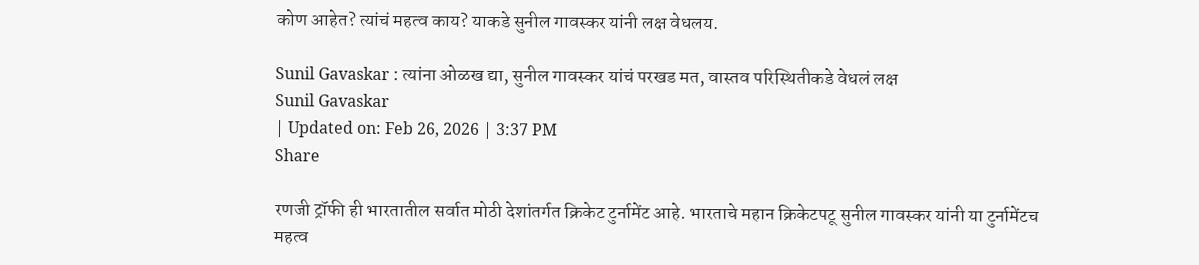कोण आहेत? त्यांचं महत्व काय? याकडे सुनील गावस्कर यांनी लक्ष वेधलय.

Sunil Gavaskar : त्यांना ओळख द्या, सुनील गावस्कर यांचं परखड मत, वास्तव परिस्थितीकडे वेधलं लक्ष
Sunil Gavaskar
| Updated on: Feb 26, 2026 | 3:37 PM
Share

रणजी ट्रॉफी ही भारतातील सर्वात मोठी देशांतर्गत क्रिकेट टुर्नामेंट आहे. भारताचे महान क्रिकेटपटू सुनील गावस्कर यांनी या टुर्नामेंटच महत्व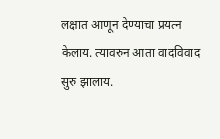लक्षात आणून देण्याचा प्रयत्न केलाय. त्यावरुन आता वादविवाद सुरु झालाय.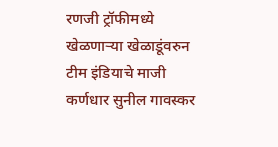रणजी ट्रॉफीमध्ये खेळणाऱ्या खेळाडूंवरुन टीम इंडियाचे माजी कर्णधार सुनील गावस्कर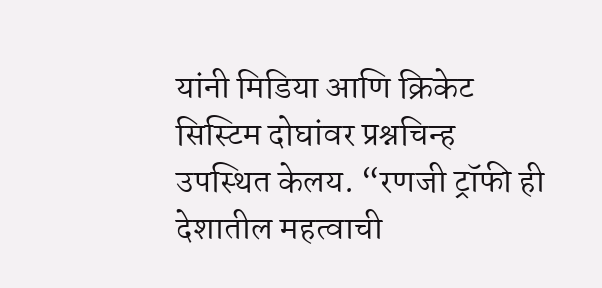यांनी मिडिया आणि क्रिकेट सिस्टिम दोघांवर प्रश्नचिन्ह उपस्थित केलय. “रणजी ट्रॉफी ही देशातील महत्वाची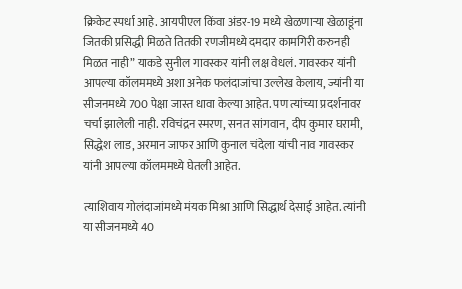क्रिकेट स्पर्धा आहे. आयपीएल किंवा अंडर-19 मध्ये खेळणाऱ्या खेळाडूंना जितकी प्रसिद्धी मिळते तितकी रणजीमध्ये दमदार कामगिरी करुनही मिळत नाही” याकडे सुनील गावस्कर यांनी लक्ष वेधलं. गावस्कर यांनी आपल्या कॉलममध्ये अशा अनेक फलंदाजांचा उल्लेख केलाय, ज्यांनी या सीजनमध्ये 700 पेक्षा जास्त धावा केल्या आहेत. पण त्यांच्या प्रदर्शनावर चर्चा झालेली नाही. रविचंद्रन स्मरण, सनत सांगवान, दीप कुमार घरामी, सिद्धेश लाड, अरमान जाफर आणि कुनाल चंदेला यांची नाव गावस्कर यांनी आपल्या कॉलममध्ये घेतली आहेत.

त्याशिवाय गोलंदाजांमध्ये मंयक मिश्रा आणि सिद्धार्थ देसाई आहेत. त्यांनी या सीजनमध्ये 40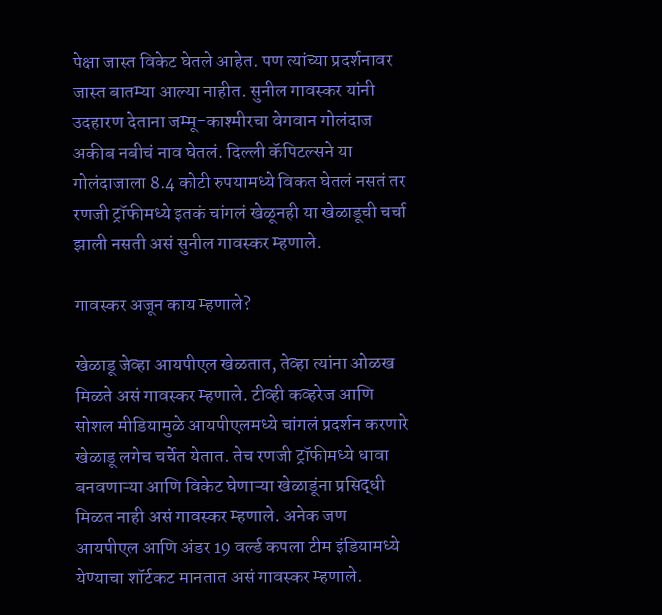पेक्षा जास्त विकेट घेतले आहेत. पण त्यांच्या प्रदर्शनावर जास्त बातम्या आल्या नाहीत. सुनील गावस्कर यांनी उदहारण देताना जम्मू-काश्मीरचा वेगवान गोलंदाज अकीब नबीचं नाव घेतलं. दिल्ली कॅपिटल्सने या गोलंदाजाला 8.4 कोटी रुपयामध्ये विकत घेतलं नसतं तर रणजी ट्रॉफीमध्ये इतकं चांगलं खेळूनही या खेळाडूची चर्चा झाली नसती असं सुनील गावस्कर म्हणाले.

गावस्कर अजून काय म्हणाले?

खेळाडू जेव्हा आयपीएल खेळतात, तेव्हा त्यांना ओळख मिळते असं गावस्कर म्हणाले. टीव्ही कव्हरेज आणि सोशल मीडियामुळे आयपीएलमध्ये चांगलं प्रदर्शन करणारे खेळाडू लगेच चर्चेत येतात. तेच रणजी ट्रॉफीमध्ये धावा बनवणाऱ्या आणि विकेट घेणाऱ्या खेळाडूंना प्रसिद्धी मिळत नाही असं गावस्कर म्हणाले. अनेक जण आयपीएल आणि अंडर 19 वर्ल्ड कपला टीम इंडियामध्ये येण्याचा शॉर्टकट मानतात असं गावस्कर म्हणाले.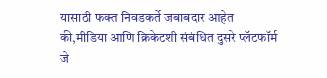यासाठी फक्त निवडकर्ते जबाबदार आहेत की,मीडिया आणि क्रिकेटशी संबंधित दुसरे प्लॅटफॉर्म जे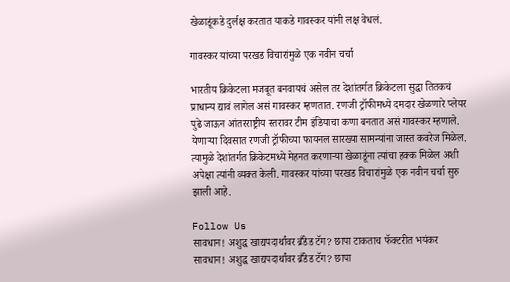खेळाडूंकडे दुर्लक्ष करतात याकडे गावस्कर यांनी लक्ष वेधलं.

गावस्कर यांच्या परखड विचारांमुळे एक नवीन चर्चा

भारतीय क्रिकेटला मजबूत बनवायचं असेल तर देशांतर्गत क्रिकेटला सुद्धा तितकचं प्राधान्य द्यावं लागेल असं गावस्कर म्हणतात. रणजी ट्रॉफीमध्ये दमदार खेळणारे प्लेयर पुढे जाऊन आंतरराष्ट्रीय स्तरावर टीम इंडियाचा कणा बनतात असं गावस्कर म्हणाले. येणाऱ्या दिवसात रणजी ट्रॉफीच्या फायनल सारख्या सामन्यांना जास्त कवरेज मिळेल. त्यामुळे देशांतर्गत क्रिकेटमध्ये मेहनत करणाऱ्या खेळाडूंना त्यांचा हक्क मिळेल अशी अपेक्षा त्यांनी व्यक्त केली. गावस्कर यांच्या परखड विचारांमुळे एक नवीन चर्चा सुरु झाली आहे.

Follow Us
सावधान! अशुद्ध खाद्यपदार्थांवर ब्रँडेड टॅग? छापा टाकताच फॅक्टरीत भयंकर
सावधान! अशुद्ध खाद्यपदार्थांवर ब्रँडेड टॅग? छापा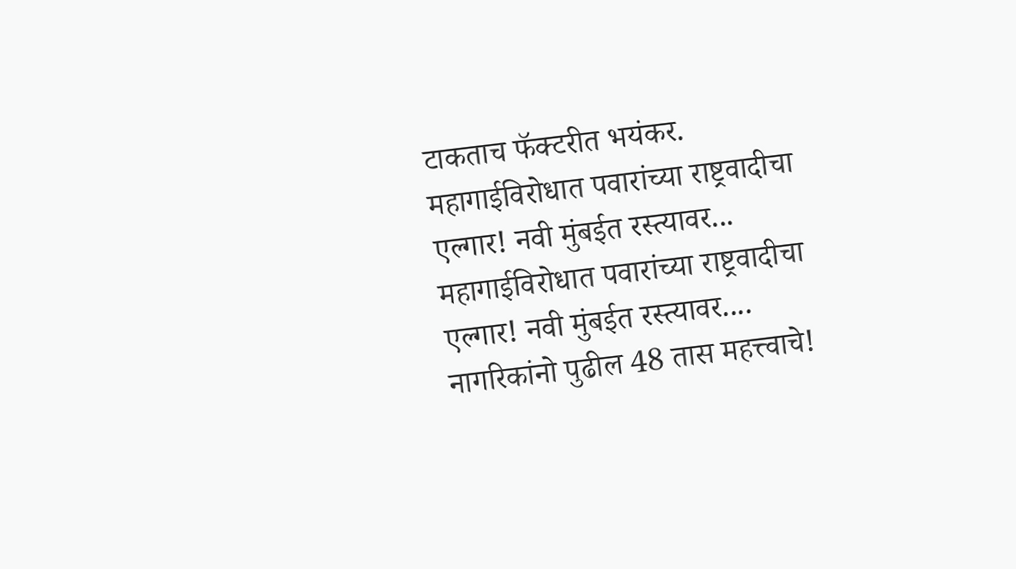टाकताच फॅक्टरीत भयंकर.
महागाईविरोधात पवारांच्या राष्ट्रवादीचा एल्गार! नवी मुंबईत रस्त्यावर...
महागाईविरोधात पवारांच्या राष्ट्रवादीचा एल्गार! नवी मुंबईत रस्त्यावर....
नागरिकांनो पुढील 48 तास महत्त्वाचे!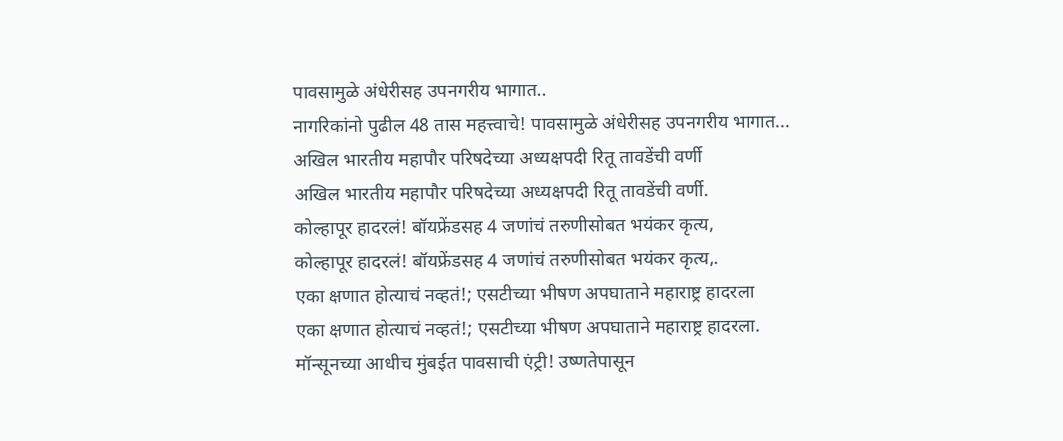पावसामुळे अंधेरीसह उपनगरीय भागात..
नागरिकांनो पुढील 48 तास महत्त्वाचे! पावसामुळे अंधेरीसह उपनगरीय भागात...
अखिल भारतीय महापौर परिषदेच्या अध्यक्षपदी रितू तावडेंची वर्णी
अखिल भारतीय महापौर परिषदेच्या अध्यक्षपदी रितू तावडेंची वर्णी.
कोल्हापूर हादरलं! बॉयफ्रेंडसह 4 जणांचं तरुणीसोबत भयंकर कृत्य,
कोल्हापूर हादरलं! बॉयफ्रेंडसह 4 जणांचं तरुणीसोबत भयंकर कृत्य,.
एका क्षणात होत्याचं नव्हतं!; एसटीच्या भीषण अपघाताने महाराष्ट्र हादरला
एका क्षणात होत्याचं नव्हतं!; एसटीच्या भीषण अपघाताने महाराष्ट्र हादरला.
मॉन्सूनच्या आधीच मुंबईत पावसाची एंट्री! उष्णतेपासून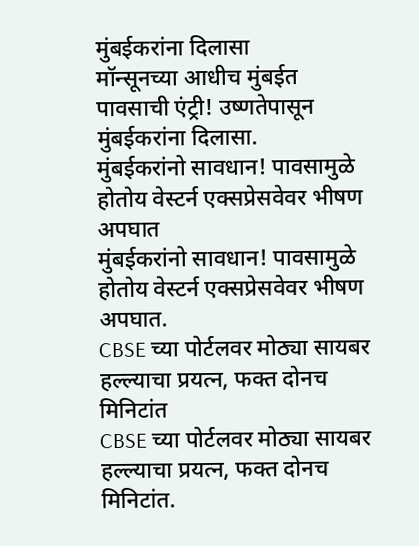मुंबईकरांना दिलासा
मॉन्सूनच्या आधीच मुंबईत पावसाची एंट्री! उष्णतेपासून मुंबईकरांना दिलासा.
मुंबईकरांनो सावधान! पावसामुळे होतोय वेस्टर्न एक्सप्रेसवेवर भीषण अपघात
मुंबईकरांनो सावधान! पावसामुळे होतोय वेस्टर्न एक्सप्रेसवेवर भीषण अपघात.
CBSE च्या पोर्टलवर मोठ्या सायबर हल्ल्याचा प्रयत्न, फक्त दोनच मिनिटांत
CBSE च्या पोर्टलवर मोठ्या सायबर हल्ल्याचा प्रयत्न, फक्त दोनच मिनिटांत.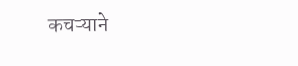कचऱ्याने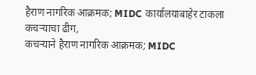हैराण नागरिक आक्रमक; MIDC कार्यालयाबाहेर टाकला कचऱ्याचा ढीग,
कचऱ्याने हैराण नागरिक आक्रमक; MIDC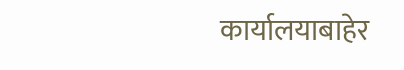कार्यालयाबाहेर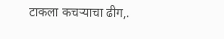टाकला कचऱ्याचा ढीग,.